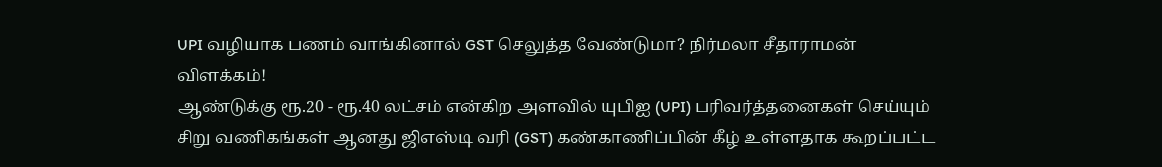UPI வழியாக பணம் வாங்கினால் GST செலுத்த வேண்டுமா? நிர்மலா சீதாராமன் விளக்கம்!
ஆண்டுக்கு ரூ.20 - ரூ.40 லட்சம் என்கிற அளவில் யுபிஐ (UPI) பரிவர்த்தனைகள் செய்யும் சிறு வணிகங்கள் ஆனது ஜிஎஸ்டி வரி (GST) கண்காணிப்பின் கீழ் உள்ளதாக கூறப்பட்ட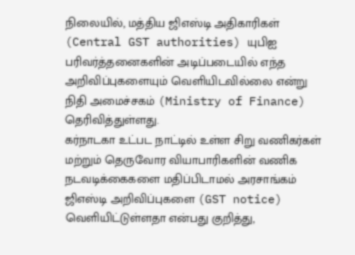நிலையில், மத்திய ஜிஎஸ்டி அதிகாரிகள் (Central GST authorities) யுபிஐ பரிவர்த்தனைகளின் அடிப்படையில் எந்த அறிவிப்புகளையும் வெளியிடவில்லை என்று நிதி அமைச்சகம் (Ministry of Finance) தெரிவித்துள்ளது.
கர்நாடகா உட்பட நாட்டில் உள்ள சிறு வணிகர்கள் மற்றும் தெருவோர வியாபாரிகளின் வணிக நடவடிக்கைகளை மதிப்பிடாமல் அரசாங்கம் ஜிஎஸ்டி அறிவிப்புகளை (GST notice) வெளியிட்டுள்ளதா என்பது குறித்து,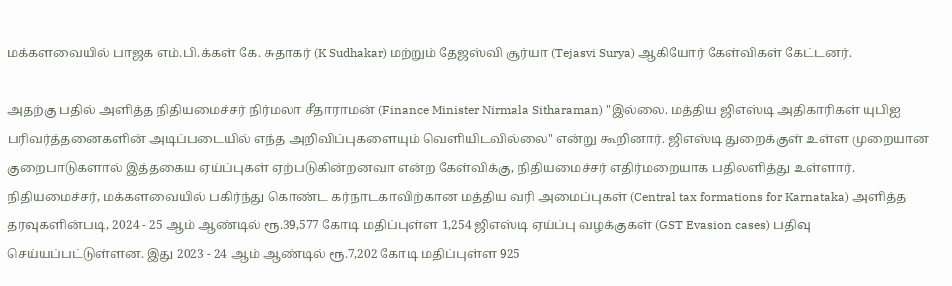மக்களவையில் பாஜக எம்.பி.க்கள் கே. சுதாகர் (K Sudhakar) மற்றும் தேஜஸ்வி சூர்யா (Tejasvi Surya) ஆகியோர் கேள்விகள் கேட்டனர்.

அதற்கு பதில் அளித்த நிதியமைச்சர் நிர்மலா சீதாராமன் (Finance Minister Nirmala Sitharaman) "இல்லை. மத்திய ஜிஎஸ்டி அதிகாரிகள் யுபிஐ பரிவர்த்தனைகளின் அடிப்படையில் எந்த அறிவிப்புகளையும் வெளியிடவில்லை" என்று கூறினார். ஜிஎஸ்டி துறைக்குள் உள்ள முறையான குறைபாடுகளால் இத்தகைய ஏய்ப்புகள் ஏற்படுகின்றனவா என்ற கேள்விக்கு, நிதியமைச்சர் எதிர்மறையாக பதிலளித்து உள்ளார்.
நிதியமைச்சர், மக்களவையில் பகிர்ந்து கொண்ட கர்நாடகாவிற்கான மத்திய வரி அமைப்புகள் (Central tax formations for Karnataka) அளித்த தரவுகளின்படி, 2024 - 25 ஆம் ஆண்டில் ரூ.39,577 கோடி மதிப்புள்ள 1,254 ஜிஎஸ்டி ஏய்ப்பு வழக்குகள் (GST Evasion cases) பதிவு செய்யப்பட்டுள்ளன. இது 2023 - 24 ஆம் ஆண்டில் ரூ.7,202 கோடி மதிப்புள்ள 925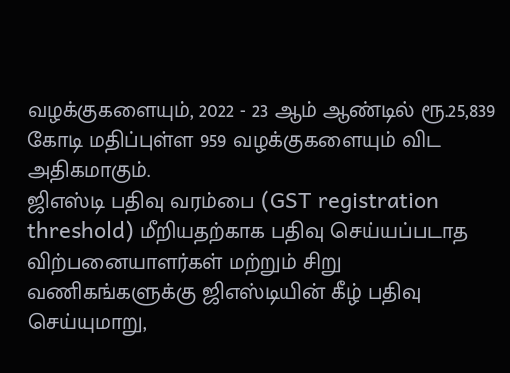வழக்குகளையும், 2022 - 23 ஆம் ஆண்டில் ரூ.25,839 கோடி மதிப்புள்ள 959 வழக்குகளையும் விட அதிகமாகும்.
ஜிஎஸ்டி பதிவு வரம்பை (GST registration threshold) மீறியதற்காக பதிவு செய்யப்படாத விற்பனையாளர்கள் மற்றும் சிறு வணிகங்களுக்கு ஜிஎஸ்டியின் கீழ் பதிவு செய்யுமாறு,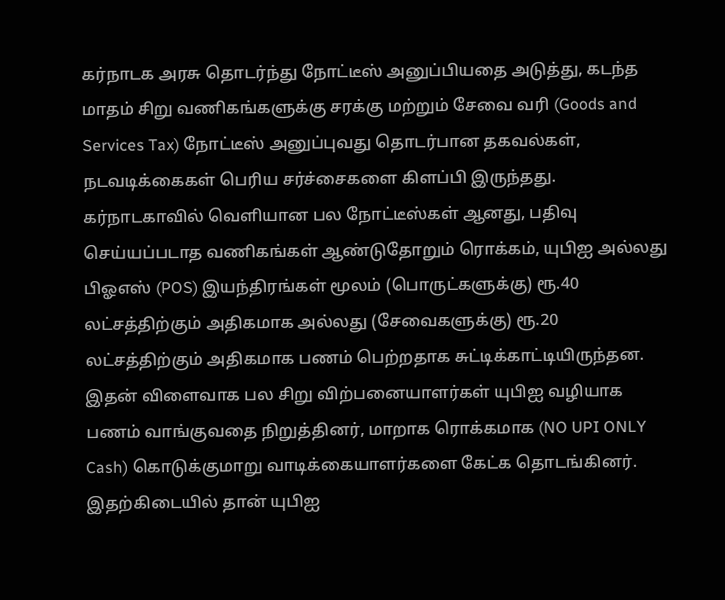கர்நாடக அரசு தொடர்ந்து நோட்டீஸ் அனுப்பியதை அடுத்து, கடந்த மாதம் சிறு வணிகங்களுக்கு சரக்கு மற்றும் சேவை வரி (Goods and Services Tax) நோட்டீஸ் அனுப்புவது தொடர்பான தகவல்கள், நடவடிக்கைகள் பெரிய சர்ச்சைகளை கிளப்பி இருந்தது.
கர்நாடகாவில் வெளியான பல நோட்டீஸ்கள் ஆனது, பதிவு செய்யப்படாத வணிகங்கள் ஆண்டுதோறும் ரொக்கம், யுபிஐ அல்லது பிஓஎஸ் (POS) இயந்திரங்கள் மூலம் (பொருட்களுக்கு) ரூ.40 லட்சத்திற்கும் அதிகமாக அல்லது (சேவைகளுக்கு) ரூ.20 லட்சத்திற்கும் அதிகமாக பணம் பெற்றதாக சுட்டிக்காட்டியிருந்தன.
இதன் விளைவாக பல சிறு விற்பனையாளர்கள் யுபிஐ வழியாக பணம் வாங்குவதை நிறுத்தினர், மாறாக ரொக்கமாக (NO UPI ONLY Cash) கொடுக்குமாறு வாடிக்கையாளர்களை கேட்க தொடங்கினர். இதற்கிடையில் தான் யுபிஐ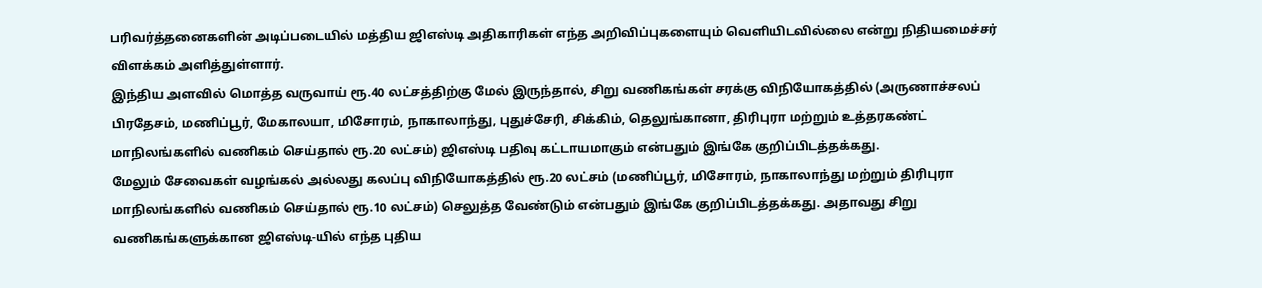பரிவர்த்தனைகளின் அடிப்படையில் மத்திய ஜிஎஸ்டி அதிகாரிகள் எந்த அறிவிப்புகளையும் வெளியிடவில்லை என்று நிதியமைச்சர் விளக்கம் அளித்துள்ளார்.
இந்திய அளவில் மொத்த வருவாய் ரூ.40 லட்சத்திற்கு மேல் இருந்தால், சிறு வணிகங்கள் சரக்கு விநியோகத்தில் (அருணாச்சலப் பிரதேசம், மணிப்பூர், மேகாலயா, மிசோரம், நாகாலாந்து, புதுச்சேரி, சிக்கிம், தெலுங்கானா, திரிபுரா மற்றும் உத்தரகண்ட் மாநிலங்களில் வணிகம் செய்தால் ரூ.20 லட்சம்) ஜிஎஸ்டி பதிவு கட்டாயமாகும் என்பதும் இங்கே குறிப்பிடத்தக்கது.
மேலும் சேவைகள் வழங்கல் அல்லது கலப்பு விநியோகத்தில் ரூ.20 லட்சம் (மணிப்பூர், மிசோரம், நாகாலாந்து மற்றும் திரிபுரா மாநிலங்களில் வணிகம் செய்தால் ரூ.10 லட்சம்) செலுத்த வேண்டும் என்பதும் இங்கே குறிப்பிடத்தக்கது. அதாவது சிறு வணிகங்களுக்கான ஜிஎஸ்டி-யில் எந்த புதிய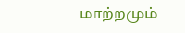மாற்றமும்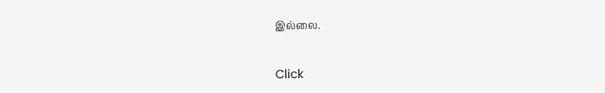இல்லை.


Click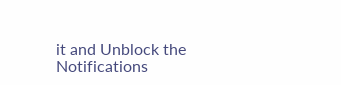it and Unblock the Notifications